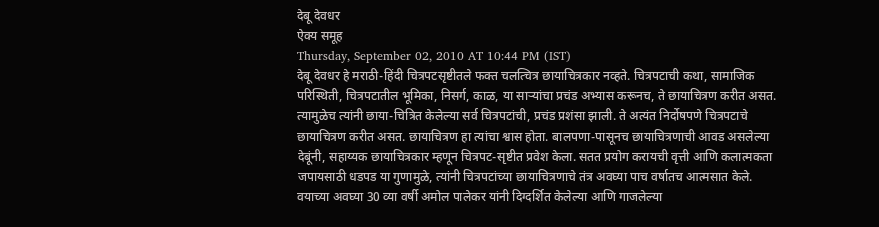देबू देवधर
ऐक्य समूह
Thursday, September 02, 2010 AT 10:44 PM (IST)
देबू देवधर हे मराठी-हिंदी चित्रपटसृष्टीतले फक्त चलत्चित्र छायाचित्रकार नव्हते. चित्रपटाची कथा, सामाजिक परिस्थिती, चित्रपटातील भूमिका, निसर्ग, काळ, या साऱ्यांचा प्रचंड अभ्यास करूनच, ते छायाचित्रण करीत असत. त्यामुळेच त्यांनी छाया-चित्रित केलेल्या सर्व चित्रपटांची, प्रचंड प्रशंसा झाली. ते अत्यंत निर्दोषपणे चित्रपटाचे छायाचित्रण करीत असत. छायाचित्रण हा त्यांचा श्वास होता. बालपणा-पासूनच छायाचित्रणाची आवड असलेल्या देबूंनी, सहाय्यक छायाचित्रकार म्हणून चित्रपट-सृष्टीत प्रवेश केला. सतत प्रयोग करायची वृत्ती आणि कलात्मकता जपायसाठी धडपड या गुणामुळे, त्यांनी चित्रपटांच्या छायाचित्रणाचे तंत्र अवघ्या पाच वर्षातच आत्मसात केले. वयाच्या अवघ्या 30 व्या वर्षी अमोल पालेकर यांनी दिग्दर्शित केलेल्या आणि गाजलेल्या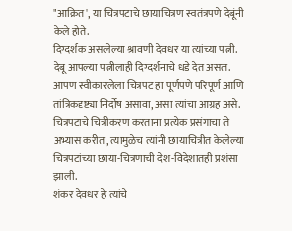"आक्रित', या चित्रपटाचे छायाचित्रण स्वतंत्रपणे देबूंनी केले होते.
दिग्दर्शक असलेल्या श्रावणी देवधर या त्यांच्या पत्नी. देबू आपल्या पत्नीलाही दिग्दर्शनाचे धडे देत असत. आपण स्वीकारलेला चित्रपट हा पूर्णपणे परिपूर्ण आणि तांत्रिकदृष्ट्या निर्दोष असावा, असा त्यांचा आग्रह असे. चित्रपटाचे चित्रीकरण करताना प्रत्येक प्रसंगाचा ते अभ्यास करीत, त्यामुळेच त्यांनी छायाचित्रीत केलेल्या चित्रपटांच्या छाया-चित्रणाची देश-विदेशातही प्रशंसा झाली.
शंकर देवधर हे त्यांचे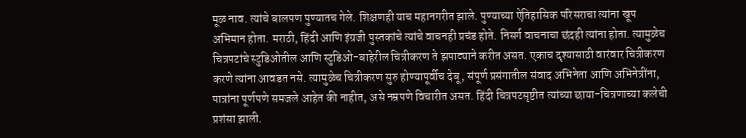मूळ नाव. त्यांचे बालपण पुण्यातच गेले. शिक्षणही याच महानगरीत झाले. पुण्याच्या ऐतिहासिक परिसराचा त्यांना खूप अभिमान होता. मराठी, हिंदी आणि इंग्रजी पुस्तकांचे त्यांचे वाचनही प्रचंड होते. निसर्ग वाचनाचा छंदही त्यांना होता. त्यामुळेच चित्रपटांचे स्टुडिओतील आणि स्टुडिओ-बाहेरील चित्रीकरण ते झपाट्याने करीत असत. एकाच दृश्यासाठी वारंवार चित्रीकरण करणे त्यांना आवडत नसे. त्यामुळेच चित्रीकरण सुरु होण्यापूर्वीच देबू, संपूर्ण प्रसंगातील संवाद अभिनेता आणि अभिनेत्रींना, पात्रांना पूर्णपणे समजले आहेत की नाहीत, असे नम्रपणे विचारीत असत. हिंदी चित्रपटसृष्टीत त्यांच्या छाया-चित्रणाच्या कलेची प्रशंसा झाली.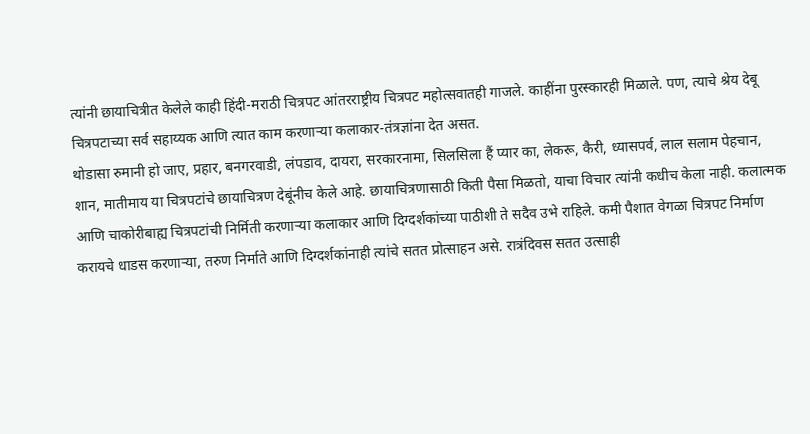त्यांनी छायाचित्रीत केलेले काही हिंदी-मराठी चित्रपट आंतरराष्ट्रीय चित्रपट महोत्सवातही गाजले. काहींना पुरस्कारही मिळाले. पण, त्याचे श्रेय देबू चित्रपटाच्या सर्व सहाय्यक आणि त्यात काम करणाऱ्या कलाकार-तंत्रज्ञांना देत असत.
थोडासा रुमानी हो जाए, प्रहार, बनगरवाडी, लंपडाव, दायरा, सरकारनामा, सिलसिला हैं प्यार का, लेकरू, कैरी, ध्यासपर्व, लाल सलाम पेहचान, शान, मातीमाय या चित्रपटांचे छायाचित्रण देबूंनीच केले आहे. छायाचित्रणासाठी किती पैसा मिळतो, याचा विचार त्यांनी कधीच केला नाही. कलात्मक आणि चाकोरीबाह्य चित्रपटांची निर्मिती करणाऱ्या कलाकार आणि दिग्दर्शकांच्या पाठीशी ते सदैव उभे राहिले. कमी पैशात वेगळा चित्रपट निर्माण करायचे धाडस करणाऱ्या, तरुण निर्माते आणि दिग्दर्शकांनाही त्यांचे सतत प्रोत्साहन असे. रात्रंदिवस सतत उत्साही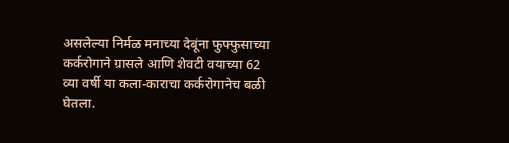असलेल्या निर्मळ मनाच्या देबूंना फुफ्फुसाच्या कर्करोगाने ग्रासले आणि शेवटी वयाच्या 62 व्या वर्षी या कला-काराचा कर्करोगानेच बळी घेतला.